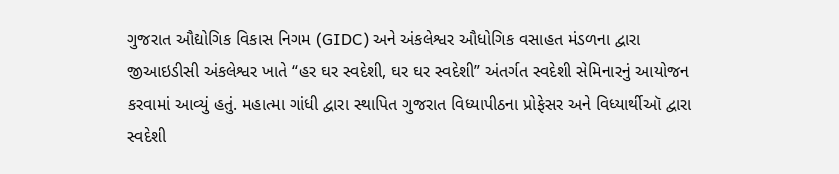ગુજરાત ઔદ્યોગિક વિકાસ નિગમ (GIDC) અને અંકલેશ્વર ઔધોગિક વસાહત મંડળના દ્વારા જીઆઇડીસી અંકલેશ્વર ખાતે “હર ઘર સ્વદેશી, ઘર ઘર સ્વદેશી” અંતર્ગત સ્વદેશી સેમિનારનું આયોજન કરવામાં આવ્યું હતું. મહાત્મા ગાંધી દ્વારા સ્થાપિત ગુજરાત વિધ્યાપીઠના પ્રોફેસર અને વિધ્યાર્થીઑ દ્વારા સ્વદેશી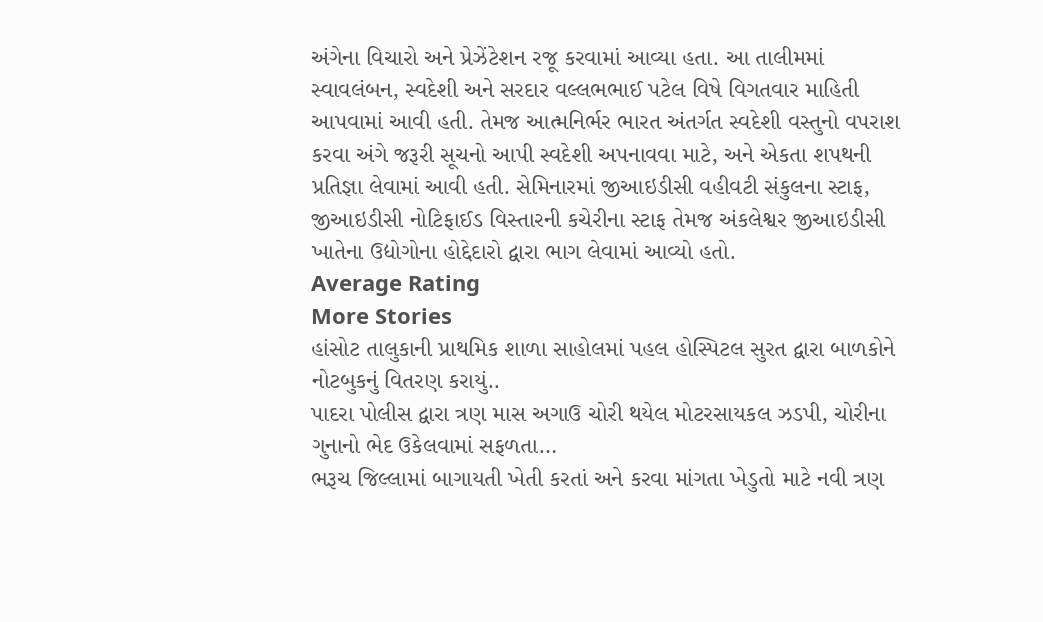અંગેના વિચારો અને પ્રેઝેંટેશન રજૂ કરવામાં આવ્યા હતા. આ તાલીમમાં સ્વાવલંબન, સ્વદેશી અને સરદાર વલ્લભભાઈ પટેલ વિષે વિગતવાર માહિતી આપવામાં આવી હતી. તેમજ આત્મનિર્ભર ભારત અંતર્ગત સ્વદેશી વસ્તુનો વપરાશ કરવા અંગે જરૂરી સૂચનો આપી સ્વદેશી અપનાવવા માટે, અને એકતા શપથની પ્રતિજ્ઞા લેવામાં આવી હતી. સેમિનારમાં જીઆઇડીસી વહીવટી સંકુલના સ્ટાફ, જીઆઇડીસી નોટિફાઈડ વિસ્તારની કચેરીના સ્ટાફ તેમજ અંકલેશ્વર જીઆઇડીસી ખાતેના ઉદ્યોગોના હોદ્દેદારો દ્વારા ભાગ લેવામાં આવ્યો હતો.
Average Rating
More Stories
હાંસોટ તાલુકાની પ્રાથમિક શાળા સાહોલમાં પહલ હોસ્પિટલ સુરત દ્વારા બાળકોને નોટબુકનું વિતરણ કરાયું..
પાદરા પોલીસ દ્વારા ત્રણ માસ અગાઉ ચોરી થયેલ મોટરસાયકલ ઝડપી, ચોરીના ગુનાનો ભેદ ઉકેલવામાં સફળતા…
ભરૂચ જિલ્લામાં બાગાયતી ખેતી કરતાં અને કરવા માંગતા ખેડુતો માટે નવી ત્રણ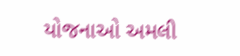યોજનાઓ અમલી